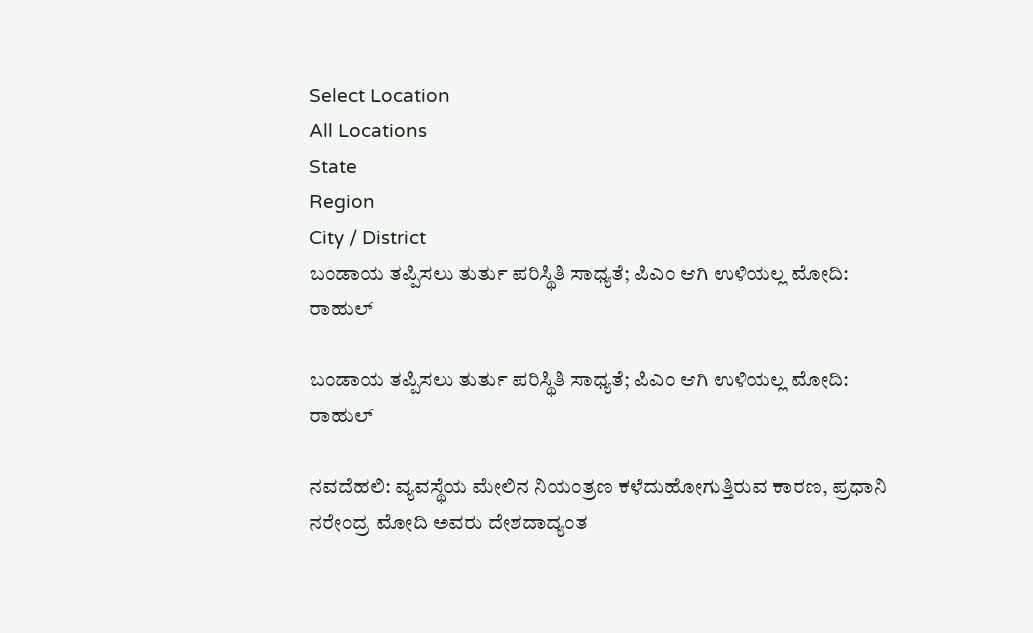Select Location
All Locations
State
Region
City / District
ಬಂಡಾಯ ತಪ್ಪಿಸಲು ತುರ್ತು ಪರಿಸ್ಥಿತಿ ಸಾಧ್ಯತೆ; ಪಿಎಂ ಆಗಿ ಉಳಿಯಲ್ಲ ಮೋದಿ: ರಾಹುಲ್

ಬಂಡಾಯ ತಪ್ಪಿಸಲು ತುರ್ತು ಪರಿಸ್ಥಿತಿ ಸಾಧ್ಯತೆ; ಪಿಎಂ ಆಗಿ ಉಳಿಯಲ್ಲ ಮೋದಿ: ರಾಹುಲ್

ನವದೆಹಲಿ: ವ್ಯವಸ್ಥೆಯ ಮೇಲಿನ ನಿಯಂತ್ರಣ ಕಳೆದುಹೋಗುತ್ತಿರುವ ಕಾರಣ, ಪ್ರಧಾನಿ ನರೇಂದ್ರ ಮೋದಿ ಅವರು ದೇಶದಾದ್ಯಂತ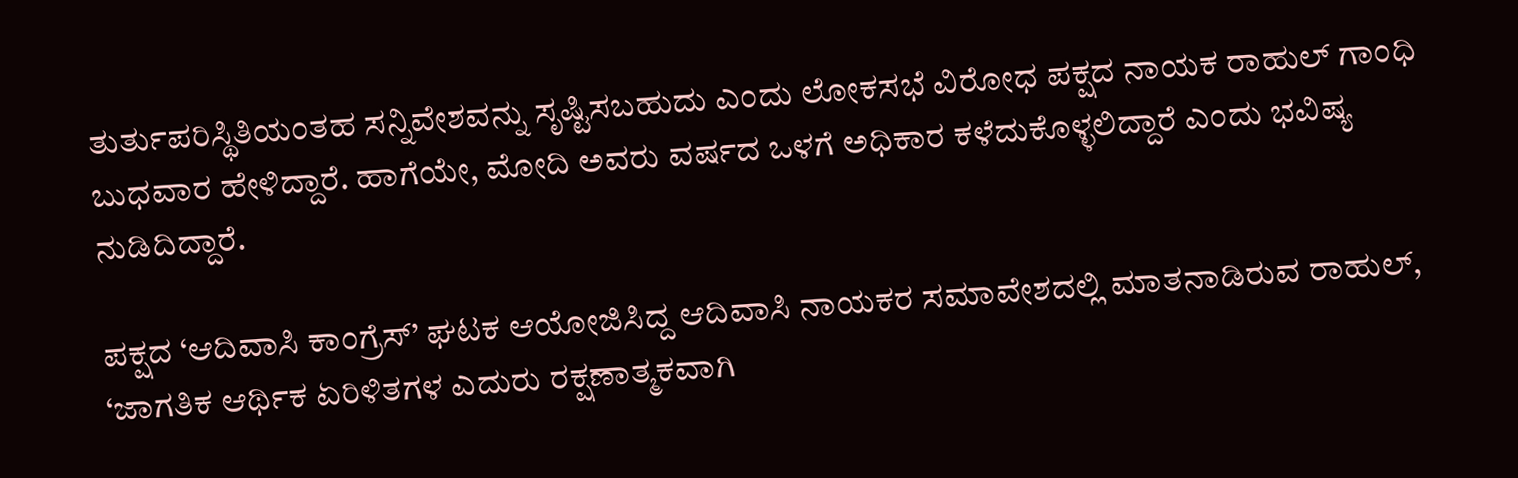ತುರ್ತುಪರಿಸ್ಥಿತಿಯಂತಹ ಸನ್ನಿವೇಶವನ್ನು ಸೃಷ್ಟಿಸಬಹುದು ಎಂದು ಲೋಕಸಭೆ ವಿರೋಧ ಪಕ್ಷದ ನಾಯಕ ರಾಹುಲ್ ಗಾಂಧಿ ಬುಧವಾರ ಹೇಳಿದ್ದಾರೆ. ಹಾಗೆಯೇ, ಮೋದಿ ಅವರು ವರ್ಷದ ಒಳಗೆ ಅಧಿಕಾರ ಕಳೆದುಕೊಳ್ಳಲಿದ್ದಾರೆ ಎಂದು ಭವಿಷ್ಯ ನುಡಿದಿದ್ದಾರೆ.

ಪಕ್ಷದ ‘ಆದಿವಾಸಿ ಕಾಂಗ್ರೆಸ್‌’ ಘಟಕ ಆಯೋಜಿಸಿದ್ದ ಆದಿವಾಸಿ ನಾಯಕರ ಸಮಾವೇಶದಲ್ಲಿ ಮಾತನಾಡಿರುವ ರಾಹುಲ್‌, ‘ಜಾಗತಿಕ ಆರ್ಥಿಕ ಏರಿಳಿತಗಳ ಎದುರು ರಕ್ಷಣಾತ್ಮಕವಾಗಿ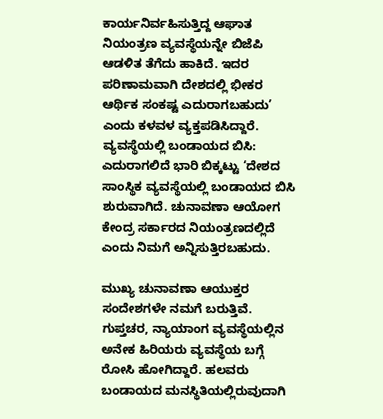ಕಾರ್ಯನಿರ್ವಹಿಸುತ್ತಿದ್ದ ಆಘಾತ ನಿಯಂತ್ರಣ ವ್ಯವಸ್ಥೆಯನ್ನೇ ಬಿಜೆಪಿ ಆಡಳಿತ ತೆಗೆದು ಹಾಕಿದೆ. ಇದರ ಪರಿಣಾಮವಾಗಿ ದೇಶದಲ್ಲಿ ಭೀಕರ ಆರ್ಥಿಕ ಸಂಕಷ್ಟ ಎದುರಾಗಬಹುದು’ ಎಂದು ಕಳವಳ ವ್ಯಕ್ತಪಡಿಸಿದ್ದಾರೆ. ವ್ಯವಸ್ಥೆಯಲ್ಲಿ ಬಂಡಾಯದ ಬಿಸಿ: ಎದುರಾಗಲಿದೆ ಭಾರಿ ಬಿಕ್ಕಟ್ಟು ‘ದೇಶದ ಸಾಂಸ್ಥಿಕ ವ್ಯವಸ್ಥೆಯಲ್ಲಿ ಬಂಡಾಯದ ಬಿಸಿ ಶುರುವಾಗಿದೆ. ಚುನಾವಣಾ ಆಯೋಗ ಕೇಂದ್ರ ಸರ್ಕಾರದ ನಿಯಂತ್ರಣದಲ್ಲಿದೆ ಎಂದು ನಿಮಗೆ ಅನ್ನಿಸುತ್ತಿರಬಹುದು.

ಮುಖ್ಯ ಚುನಾವಣಾ ಆಯುಕ್ತರ ಸಂದೇಶಗಳೇ ನಮಗೆ ಬರುತ್ತಿವೆ. ಗುಪ್ತಚರ, ನ್ಯಾಯಾಂಗ ವ್ಯವಸ್ಥೆಯಲ್ಲಿನ ಅನೇಕ ಹಿರಿಯರು ವ್ಯವಸ್ಥೆಯ ಬಗ್ಗೆ ರೋಸಿ ಹೋಗಿದ್ದಾರೆ. ಹಲವರು ಬಂಡಾಯದ ಮನಸ್ಥಿತಿಯಲ್ಲಿರುವುದಾಗಿ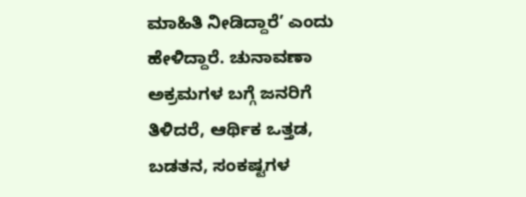ಮಾಹಿತಿ ನೀಡಿದ್ದಾರೆ’ ಎಂದು ಹೇಳಿದ್ದಾರೆ. ಚುನಾವಣಾ ಅಕ್ರಮಗಳ ಬಗ್ಗೆ ಜನರಿಗೆ ತಿಳಿದರೆ, ಆರ್ಥಿಕ ಒತ್ತಡ, ಬಡತನ, ಸಂಕಷ್ಟಗಳ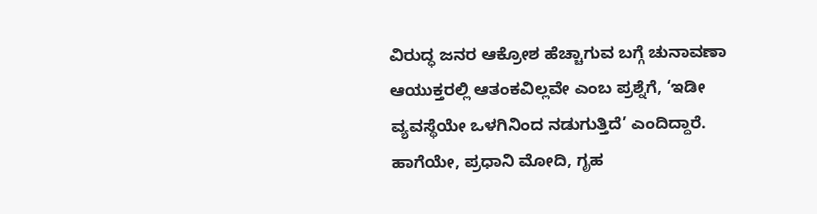ವಿರುದ್ಧ ಜನರ ಆಕ್ರೋಶ ಹೆಚ್ಚಾಗುವ ಬಗ್ಗೆ ಚುನಾವಣಾ ಆಯುಕ್ತರಲ್ಲಿ ಆತಂಕವಿಲ್ಲವೇ ಎಂಬ ಪ್ರಶ್ನೆಗೆ, ‘ಇಡೀ ವ್ಯವಸ್ಥೆಯೇ ಒಳಗಿನಿಂದ ನಡುಗುತ್ತಿದೆ’ ಎಂದಿದ್ದಾರೆ. ಹಾಗೆಯೇ, ಪ್ರಧಾನಿ ಮೋದಿ, ಗೃಹ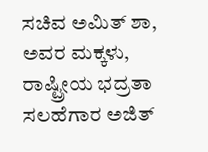ಸಚಿವ ಅಮಿತ್‌ ಶಾ, ಅವರ ಮಕ್ಕಳು, ರಾಷ್ಟ್ರೀಯ ಭದ್ರತಾ ಸಲಹೆಗಾರ ಅಜಿತ್‌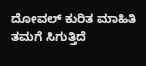ದೋವಲ್‌ ಕುರಿತ ಮಾಹಿತಿ ತಮಗೆ ಸಿಗುತ್ತಿದೆ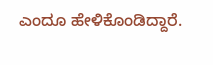ಎಂದೂ ಹೇಳಿಕೊಂಡಿದ್ದಾರೆ.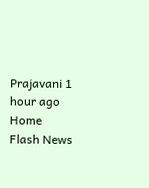Prajavani 1 hour ago
Home Flash News